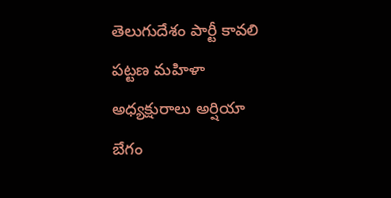తెలుగుదేశం పార్టీ కావలి పట్టణ మహిళా అధ్యక్షురాలు అర్షియా బేగం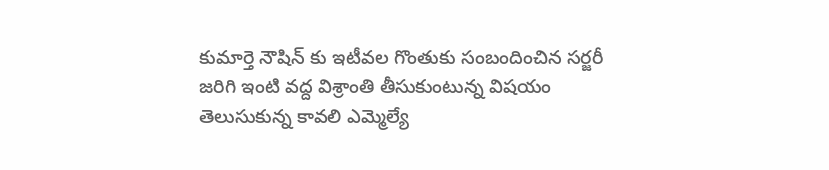కుమార్తె నౌషిన్ కు ఇటీవల గొంతుకు సంబందించిన సర్జరీ జరిగి ఇంటి వద్ద విశ్రాంతి తీసుకుంటున్న విషయం తెలుసుకున్న కావలి ఎమ్మెల్యే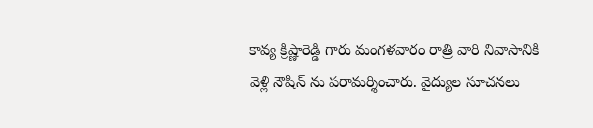కావ్య క్రిష్ణారెడ్డి గారు మంగళవారం రాత్రి వారి నివాసానికి వెళ్లి నౌషిన్ ను పరామర్శించారు. వైద్యుల సూచనలు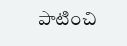పాటించి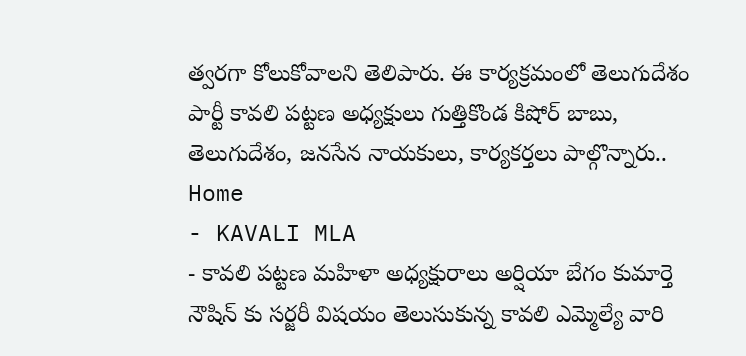త్వరగా కోలుకోవాలని తెలిపారు. ఈ కార్యక్రమంలో తెలుగుదేశం పార్టీ కావలి పట్టణ అధ్యక్షులు గుత్తికొండ కిషోర్ బాబు, తెలుగుదేశం, జనసేన నాయకులు, కార్యకర్తలు పాల్గొన్నారు..
Home
- KAVALI MLA
- కావలి పట్టణ మహిళా అధ్యక్షురాలు అర్షియా బేగం కుమార్తె నౌషిన్ కు సర్జరీ విషయం తెలుసుకున్న కావలి ఎమ్మెల్యే వారి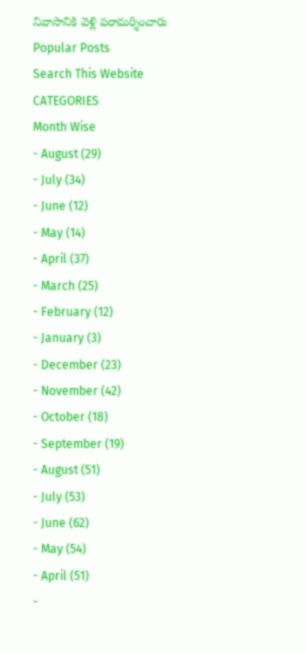నివాసానికి వెళ్లి పరామర్శించారు
Popular Posts
Search This Website
CATEGORIES
Month Wise
- August (29)
- July (34)
- June (12)
- May (14)
- April (37)
- March (25)
- February (12)
- January (3)
- December (23)
- November (42)
- October (18)
- September (19)
- August (51)
- July (53)
- June (62)
- May (54)
- April (51)
-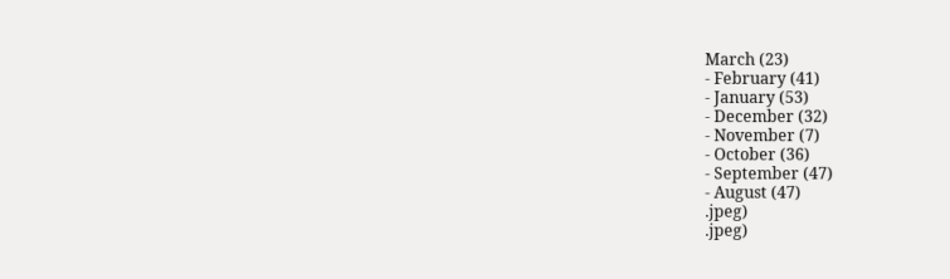March (23)
- February (41)
- January (53)
- December (32)
- November (7)
- October (36)
- September (47)
- August (47)
.jpeg)
.jpeg)